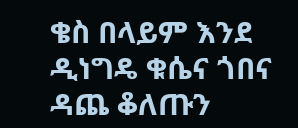ቄስ በላይም እንደ ዲነግዴ ቁሴና ጎበና ዳጨ ቆለጡን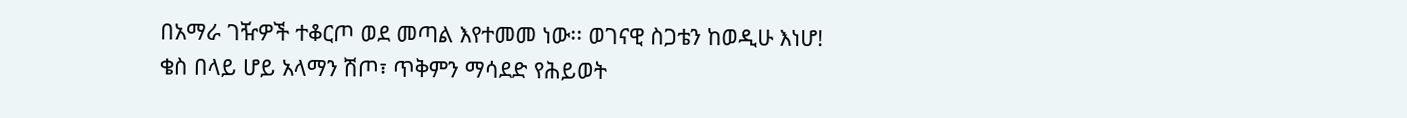በአማራ ገዥዎች ተቆርጦ ወደ መጣል እየተመመ ነው፡፡ ወገናዊ ስጋቴን ከወዲሁ እነሆ!
ቄስ በላይ ሆይ አላማን ሽጦ፣ ጥቅምን ማሳደድ የሕይወት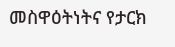መስዋዕትነትና የታርክ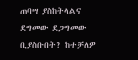ጠባሣ ያስከትላልና ደግመው ደጋግመው ቢያስቡበት? ከተቻለዎ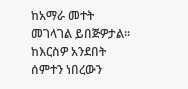ከአማራ መተት መገላገል ይበጅዎታል፡፡ ከእርስዎ አንደበት ሰምተን ነበረውን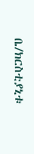ቤ/ክርስቲያኒቱ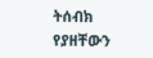ትሰብክ የያዘቸውን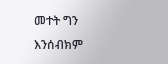መተት ግን እንሰብክም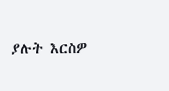ያሉት እርስዎ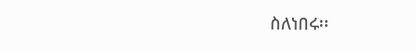ስለነበሩ፡፡